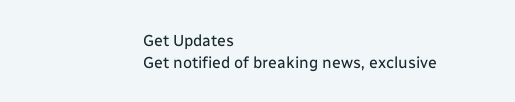Get Updates
Get notified of breaking news, exclusive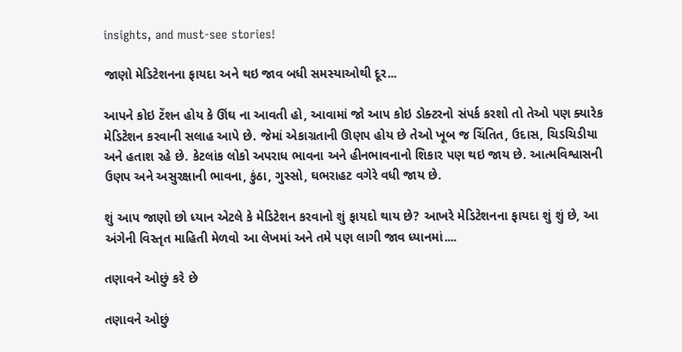insights, and must-see stories!

જાણો મેડિટેશનના ફાયદા અને થઇ જાવ બધી સમસ્યાઓથી દૂર...

આપને કોઇ ટેંશન હોય કે ઊંઘ ના આવતી હો, આવામાં જો આપ કોઇ ડોક્ટરનો સંપર્ક કરશો તો તેઓ પણ ક્યારેક મેડિટેશન કરવાની સલાહ આપે છે. જેમાં એકાગ્રતાની ઊણપ હોય છે તેઓ ખૂબ જ ચિંતિત, ઉદાસ, ચિડચિડીયા અને હતાશ રહે છે. કેટલાંક લોકો અપરાધ ભાવના અને હીનભાવનાનો શિકાર પણ થઇ જાય છે. આત્મવિશ્વાસની ઉણપ અને અસુરક્ષાની ભાવના, કુંઠા, ગુસ્સો, ઘભરાહટ વગેરે વધી જાય છે.

શું આપ જાણો છો ધ્યાન એટલે કે મેડિટેશન કરવાનો શું ફાયદો થાય છે? આખરે મેડિટેશનના ફાયદા શું શું છે, આ અંગેની વિસ્તૃત માહિતી મેળવો આ લેખમાં અને તમે પણ લાગી જાવ ધ્યાનમાં....

તણાવને ઓછું કરે છે

તણાવને ઓછું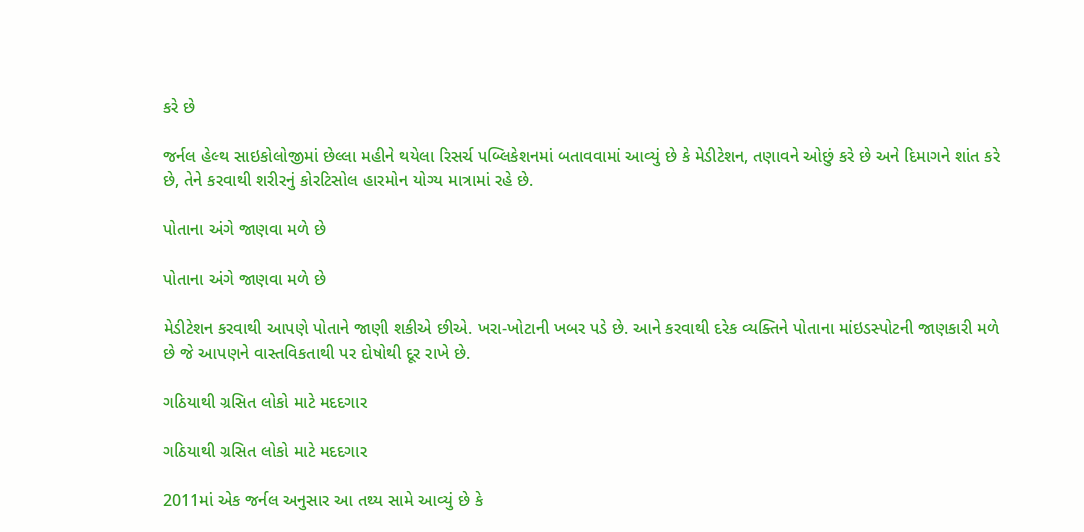કરે છે

જર્નલ હેલ્થ સાઇકોલોજીમાં છેલ્લા મહીને થયેલા રિસર્ચ પબ્લિકેશનમાં બતાવવામાં આવ્યું છે કે મેડીટેશન, તણાવને ઓછું કરે છે અને દિમાગને શાંત કરે છે, તેને કરવાથી શરીરનું કોરટિસોલ હારમોન યોગ્ય માત્રામાં રહે છે.

પોતાના અંગે જાણવા મળે છે

પોતાના અંગે જાણવા મળે છે

મેડીટેશન કરવાથી આપણે પોતાને જાણી શકીએ છીએ. ખરા-ખોટાની ખબર પડે છે. આને કરવાથી દરેક વ્યક્તિને પોતાના માંઇડસ્પોટની જાણકારી મળે છે જે આપણને વાસ્તવિકતાથી પર દોષોથી દૂર રાખે છે.

ગઠિયાથી ગ્રસિત લોકો માટે મદદગાર

ગઠિયાથી ગ્રસિત લોકો માટે મદદગાર

2011માં એક જર્નલ અનુસાર આ તથ્ય સામે આવ્યું છે કે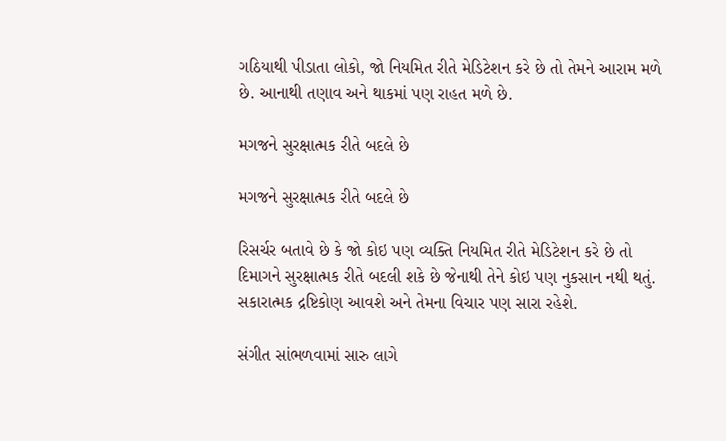ગઠિયાથી પીડાતા લોકો, જો નિયમિત રીતે મેડિટેશન કરે છે તો તેમને આરામ મળે છે. આનાથી તણાવ અને થાકમાં પણ રાહત મળે છે.

મગજને સુરક્ષાત્મક રીતે બદલે છે

મગજને સુરક્ષાત્મક રીતે બદલે છે

રિસર્ચર બતાવે છે કે જો કોઇ પણ વ્યક્તિ નિયમિત રીતે મેડિટેશન કરે છે તો દિમાગને સુરક્ષાત્મક રીતે બદલી શકે છે જેનાથી તેને કોઇ પણ નુકસાન નથી થતું. સકારાત્મક દ્રષ્ટિકોણ આવશે અને તેમના વિચાર પણ સારા રહેશે.

સંગીત સાંભળવામાં સારુ લાગે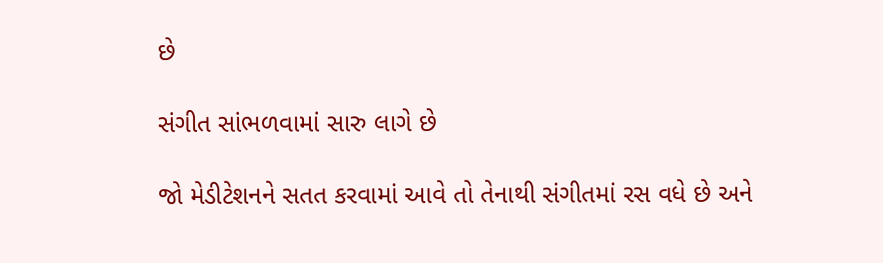છે

સંગીત સાંભળવામાં સારુ લાગે છે

જો મેડીટેશનને સતત કરવામાં આવે તો તેનાથી સંગીતમાં રસ વધે છે અને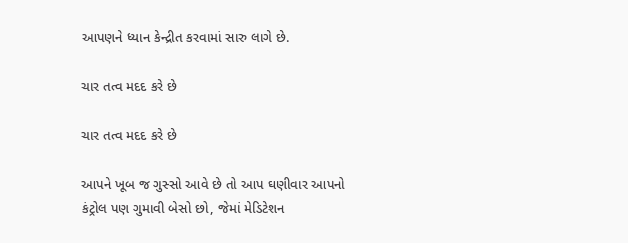આપણને ધ્યાન કેન્દ્રીત કરવામાં સારુ લાગે છે.

ચાર તત્વ મદદ કરે છે

ચાર તત્વ મદદ કરે છે

આપને ખૂબ જ ગુસ્સો આવે છે તો આપ ઘણીવાર આપનો કંટ્રોલ પણ ગુમાવી બેસો છો, જેમાં મેડિટેશન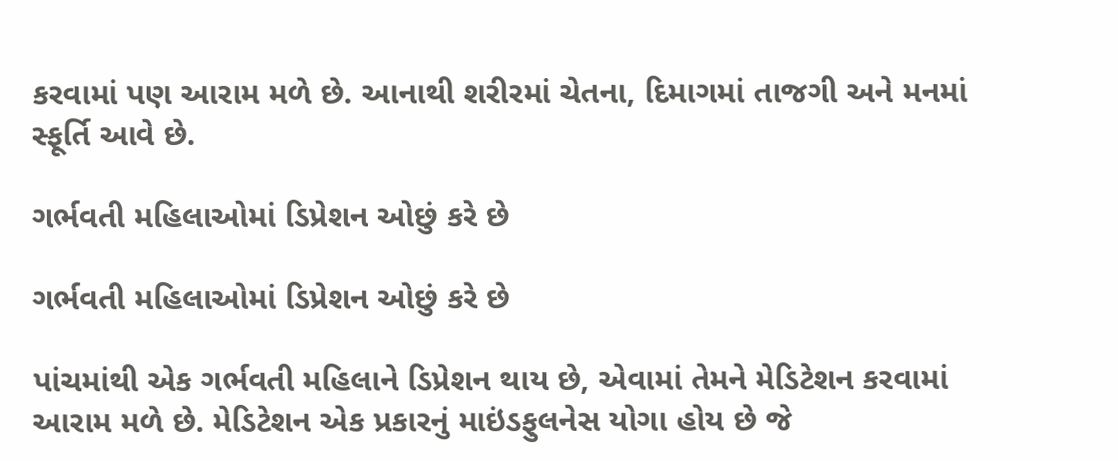કરવામાં પણ આરામ મળે છે. આનાથી શરીરમાં ચેતના, દિમાગમાં તાજગી અને મનમાં સ્ફૂર્તિ આવે છે.

ગર્ભવતી મહિલાઓમાં ડિપ્રેશન ઓછું કરે છે

ગર્ભવતી મહિલાઓમાં ડિપ્રેશન ઓછું કરે છે

પાંચમાંથી એક ગર્ભવતી મહિલાને ડિપ્રેશન થાય છે, એવામાં તેમને મેડિટેશન કરવામાં આરામ મળે છે. મેડિટેશન એક પ્રકારનું માઇંડફુલનેસ યોગા હોય છે જે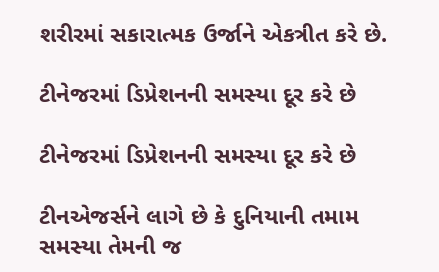શરીરમાં સકારાત્મક ઉર્જાને એકત્રીત કરે છે.

ટીનેજરમાં ડિપ્રેશનની સમસ્યા દૂર કરે છે

ટીનેજરમાં ડિપ્રેશનની સમસ્યા દૂર કરે છે

ટીનએજર્સને લાગે છે કે દુનિયાની તમામ સમસ્યા તેમની જ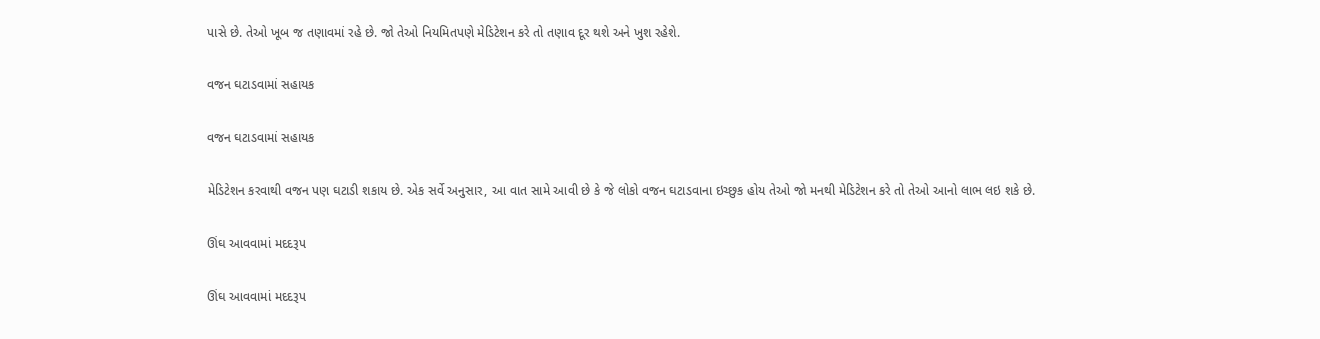પાસે છે. તેઓ ખૂબ જ તણાવમાં રહે છે. જો તેઓ નિયમિતપણે મેડિટેશન કરે તો તણાવ દૂર થશે અને ખુશ રહેશે.

વજન ઘટાડવામાં સહાયક

વજન ઘટાડવામાં સહાયક

મેડિટેશન કરવાથી વજન પણ ઘટાડી શકાય છે. એક સર્વે અનુસાર, આ વાત સામે આવી છે કે જે લોકો વજન ઘટાડવાના ઇચ્છુક હોય તેઓ જો મનથી મેડિટેશન કરે તો તેઓ આનો લાભ લઇ શકે છે.

ઊંઘ આવવામાં મદદરૂપ

ઊંઘ આવવામાં મદદરૂપ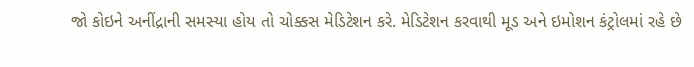જો કોઇને અનીંદ્રાની સમસ્યા હોય તો ચોક્કસ મેડિટેશન કરે. મેડિટેશન કરવાથી મૂડ અને ઇમોશન કંટ્રોલમાં રહે છે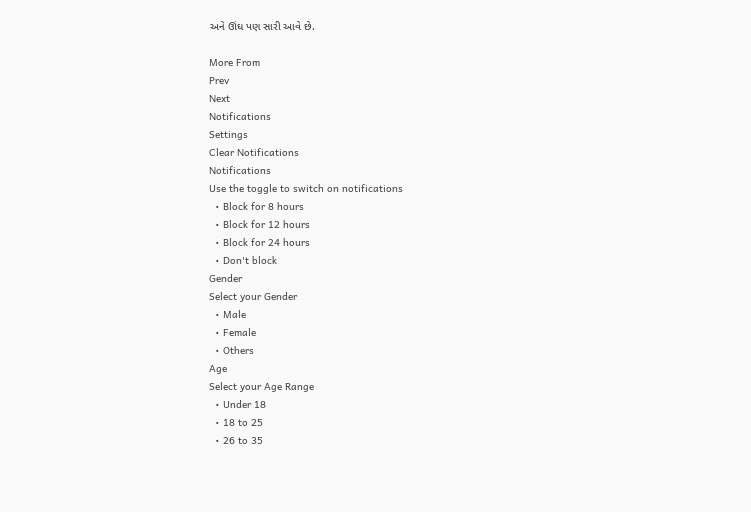અને ઊંઘ પણ સારી આવે છે.

More From
Prev
Next
Notifications
Settings
Clear Notifications
Notifications
Use the toggle to switch on notifications
  • Block for 8 hours
  • Block for 12 hours
  • Block for 24 hours
  • Don't block
Gender
Select your Gender
  • Male
  • Female
  • Others
Age
Select your Age Range
  • Under 18
  • 18 to 25
  • 26 to 35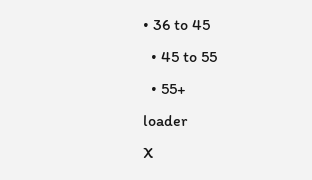• 36 to 45
  • 45 to 55
  • 55+
loader
X